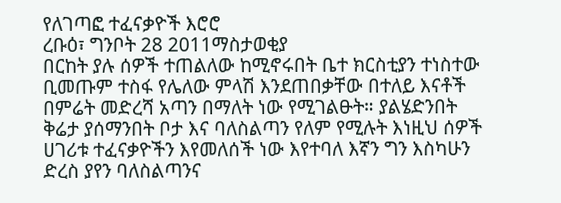የለገጣፎ ተፈናቃዮች እሮሮ
ረቡዕ፣ ግንቦት 28 2011ማስታወቂያ
በርከት ያሉ ሰዎች ተጠልለው ከሚኖሩበት ቤተ ክርስቲያን ተነስተው ቢመጡም ተስፋ የሌለው ምላሽ እንደጠበቃቸው በተለይ እናቶች በምሬት መድረሻ አጣን በማለት ነው የሚገልፁት። ያልሄድንበት ቅሬታ ያሰማንበት ቦታ እና ባለስልጣን የለም የሚሉት እነዚህ ሰዎች ሀገሪቱ ተፈናቃዮችን እየመለሰች ነው እየተባለ እኛን ግን እስካሁን ድረስ ያየን ባለስልጣንና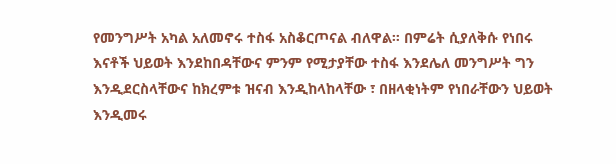የመንግሥት አካል አለመኖሩ ተስፋ አስቆርጦናል ብለዋል። በምሬት ሲያለቅሱ የነበሩ እናቶች ህይወት እንደከበዳቸውና ምንም የሚታያቸው ተስፋ እንደሌለ መንግሥት ግን እንዲደርስላቸውና ከክረምቱ ዝናብ እንዲከላከላቸው ፣ በዘላቂነትም የነበራቸውን ህይወት እንዲመሩ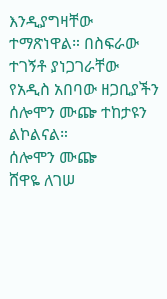እንዲያግዛቸው ተማጽነዋል። በስፍራው ተገኝቶ ያነጋገራቸው የአዲስ አበባው ዘጋቢያችን ሰሎሞን ሙጬ ተከታዩን ልኮልናል።
ሰሎሞን ሙጬ
ሸዋዬ ለገሠ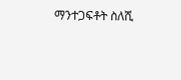ማንተጋፍቶት ስለሺ